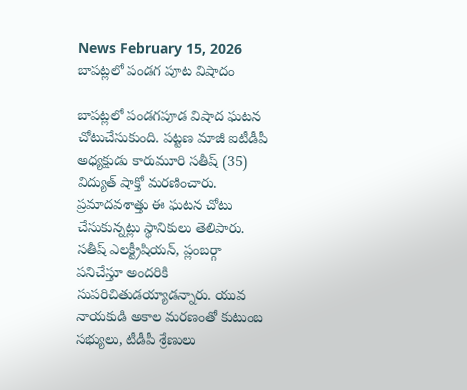News February 15, 2026
బాపట్లలో పండగ పూట విషాదం

బాపట్లలో పండగపూడ విషాద ఘటన చోటుచేసుకుంది. పట్టణ మాజీ ఐటీడీపీ అధ్యక్షుడు కారుమూరి సతీష్ (35) విద్యుత్ షాక్తో మరణించారు. ప్రమాదవశాత్తు ఈ ఘటన చోటు చేసుకున్నట్లు స్థానికులు తెలిపారు. సతీష్ ఎలక్ట్రీషియన్, ప్లంబర్గా పనిచేస్తూ అందరికి సుపరిచితుడయ్యాడన్నారు. యువ నాయకుడి అకాల మరణంతో కుటుంబ సభ్యులు, టీడీపీ శ్రేణులు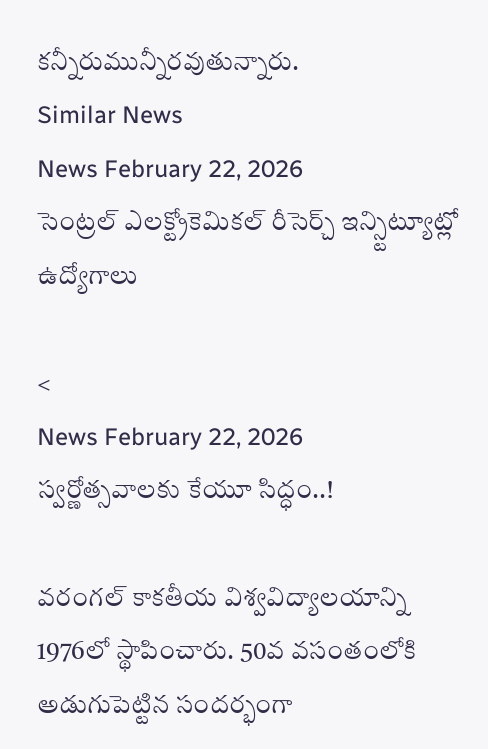కన్నీరుమున్నీరవుతున్నారు.
Similar News
News February 22, 2026
సెంట్రల్ ఎలక్ట్రోకెమికల్ రీసెర్చ్ ఇన్స్టిట్యూట్లో ఉద్యోగాలు

<
News February 22, 2026
స్వర్ణోత్సవాలకు కేయూ సిద్ధం..!

వరంగల్ కాకతీయ విశ్వవిద్యాలయాన్ని 1976లో స్థాపించారు. 50వ వసంతంలోకి అడుగుపెట్టిన సందర్భంగా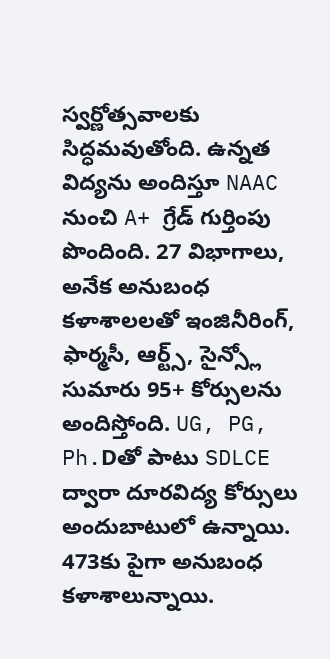స్వర్ణోత్సవాలకు సిద్ధమవుతోంది. ఉన్నత విద్యను అందిస్తూ NAAC నుంచి A+ గ్రేడ్ గుర్తింపు పొందింది. 27 విభాగాలు, అనేక అనుబంధ కళాశాలలతో ఇంజినీరింగ్, ఫార్మసీ, ఆర్ట్స్, సైన్స్లో సుమారు 95+ కోర్సులను అందిస్తోంది. UG, PG, Ph.Dతో పాటు SDLCE ద్వారా దూరవిద్య కోర్సులు అందుబాటులో ఉన్నాయి. 473కు పైగా అనుబంధ కళాశాలున్నాయి.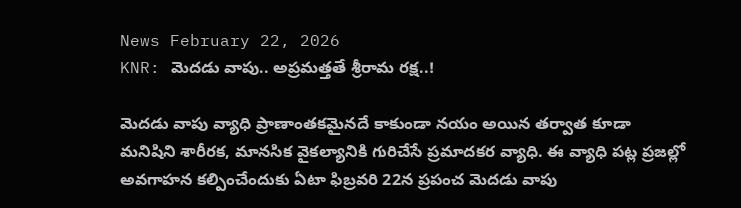News February 22, 2026
KNR: మెదడు వాపు.. అప్రమత్తతే శ్రీరామ రక్ష..!

మెదడు వాపు వ్యాధి ప్రాణాంతకమైనదే కాకుండా నయం అయిన తర్వాత కూడా మనిషిని శారీరక, మానసిక వైకల్యానికి గురిచేసే ప్రమాదకర వ్యాధి. ఈ వ్యాధి పట్ల ప్రజల్లో అవగాహన కల్పించేందుకు ఏటా ఫిబ్రవరి 22న ప్రపంచ మెదడు వాపు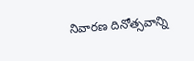నివారణ దినోత్సవాన్ని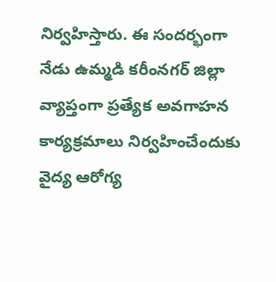నిర్వహిస్తారు. ఈ సందర్భంగా నేడు ఉమ్మడి కరీంనగర్ జిల్లా వ్యాప్తంగా ప్రత్యేక అవగాహన కార్యక్రమాలు నిర్వహించేందుకు వైద్య ఆరోగ్య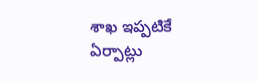శాఖ ఇప్పటికే ఏర్పాట్లు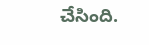చేసింది.